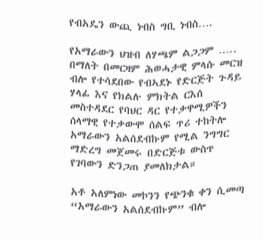የብአዴን ውጪ ነብስ ግቢ ነብስ….

የአማራውን ህዝብ ለሃጫም ልጋጋም ….. በማለት በመርዛም ሕወሓታዊ ምላሱ መርዝ ብሎ የተሳደበው የብኣደኑ የድርጅት ጉዳይ ሃላፊ እና የክልሉ ምክትል ርእሰ መስተዳደር የባህር ዳር የተቃዋሚዎችን ሰላማዊ የተቃውሞ ሰልፍ ጥሪ ተከትሎ አማራውን አልሰደብኩም የሚል ንግግር ማድረግ መጀመሩ በድርጅቱ ውስጥ የገባውን ድንጋጠ ያመለክታል።

አቶ አለምነው መኮንን የጭንቁ ቀን ሲመጣ “አማራውን አልሰደብኩም” ብሎ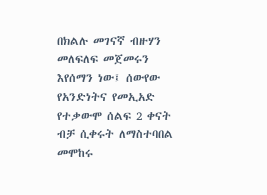በክልሉ መገናኛ ብዙሃን መለፍለፍ መጀመሩን እየሰማን ነው፤ ሰውየው የአንድነትና የመኢአድ የተቃውሞ ሰልፍ 2 ቀናት ብቻ ሲቀሩት ለማስተባበል መሞከሩ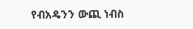የብአዴንን ውጪ ነብስ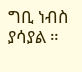ግቢ ነብስ ያሳያል ።